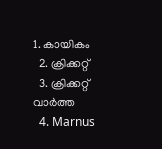1. കായികം
  2. ക്രിക്കറ്റ്‌
  3. ക്രിക്കറ്റ്‌ വാര്‍ത്ത
  4. Marnus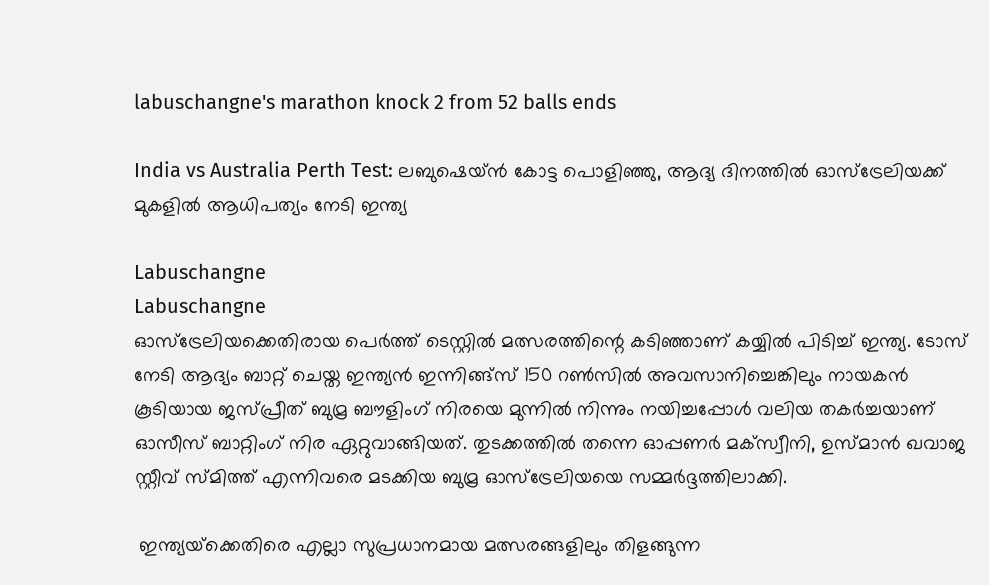labuschangne's marathon knock 2 from 52 balls ends

India vs Australia Perth Test: ലബുഷെയ്ൻ കോട്ട പൊളിഞ്ഞു, ആദ്യ ദിനത്തിൽ ഓസ്ട്രേലിയക്ക് മുകളിൽ ആധിപത്യം നേടി ഇന്ത്യ

Labuschangne
Labuschangne
ഓസ്‌ട്രേലിയക്കെതിരായ പെര്‍ത്ത് ടെസ്റ്റില്‍ മത്സരത്തിന്റെ കടിഞ്ഞാണ് കയ്യില്‍ പിടിച്ച് ഇന്ത്യ. ടോസ് നേടി ആദ്യം ബാറ്റ് ചെയ്ത ഇന്ത്യന്‍ ഇന്നിങ്ങ്‌സ് 150 റണ്‍സില്‍ അവസാനിച്ചെങ്കിലും നായകന്‍ കൂടിയായ ജസ്പ്രീത് ബുമ്ര ബൗളിംഗ് നിരയെ മുന്നില്‍ നിന്നും നയിച്ചപ്പോള്‍ വലിയ തകര്‍ച്ചയാണ് ഓസീസ് ബാറ്റിംഗ് നിര ഏറ്റുവാങ്ങിയത്. തുടക്കത്തില്‍ തന്നെ ഓപ്പണര്‍ മക്‌സ്വീനി, ഉസ്മാന്‍ ഖവാജ സ്റ്റീവ് സ്മിത്ത് എന്നിവരെ മടക്കിയ ബുമ്ര ഓസ്‌ട്രേലിയയെ സമ്മര്‍ദ്ദത്തിലാക്കി.

 ഇന്ത്യയ്‌ക്കെതിരെ എല്ലാ സുപ്രധാനമായ മത്സരങ്ങളിലും തിളങ്ങുന്ന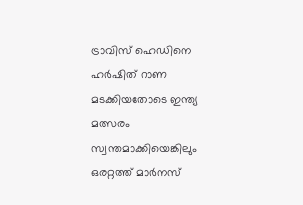ട്രാവിസ് ഹെഡിനെ ഹര്‍ഷിത് റാണ മടക്കിയതോടെ ഇന്ത്യ മത്സരം സ്വന്തമാക്കിയെങ്കിലും ഒരറ്റത്ത് മാര്‍നസ്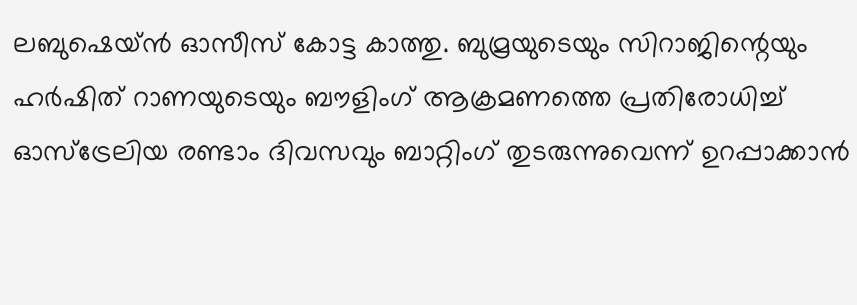ലബുഷെയ്ന്‍ ഓസീസ് കോട്ട കാത്തു. ബുമ്രയുടെയും സിറാജിന്റെയും ഹര്‍ഷിത് റാണയുടെയും ബൗളിംഗ് ആക്രമണത്തെ പ്രതിരോധിച്ച് ഓസ്‌ട്രേലിയ രണ്ടാം ദിവസവും ബാറ്റിംഗ് തുടരുന്നുവെന്ന് ഉറപ്പാക്കാന്‍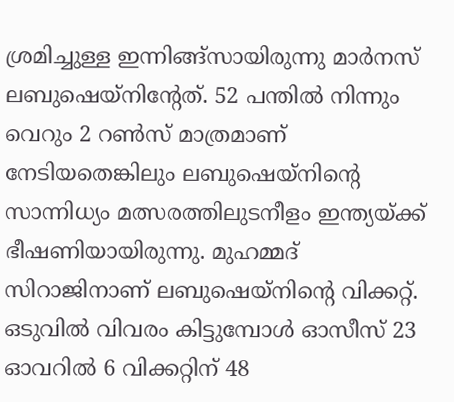ശ്രമിച്ചുള്ള ഇന്നിങ്ങ്‌സായിരുന്നു മാര്‍നസ് ലബുഷെയ്‌നിന്റേത്. 52 പന്തില്‍ നിന്നും വെറും 2 റണ്‍സ് മാത്രമാണ് നേടിയതെങ്കിലും ലബുഷെയ്‌നിന്റെ സാന്നിധ്യം മത്സരത്തിലുടനീളം ഇന്ത്യയ്ക്ക് ഭീഷണിയായിരുന്നു. മുഹമ്മദ് സിറാജിനാണ് ലബുഷെയ്‌നിന്റെ വിക്കറ്റ്. ഒടുവില്‍ വിവരം കിട്ടുമ്പോള്‍ ഓസീസ് 23 ഓവറില്‍ 6 വിക്കറ്റിന് 48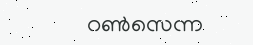റണ്‍സെന്ന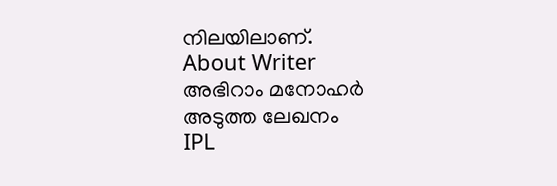നിലയിലാണ്.
About Writer
അഭിറാം മനോഹർ
അടുത്ത ലേഖനം
IPL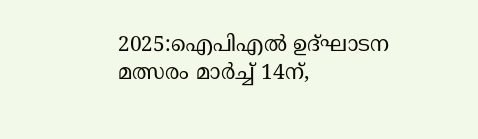2025:ഐപിഎൽ ഉദ്ഘാടന മത്സരം മാർച്ച് 14ന്,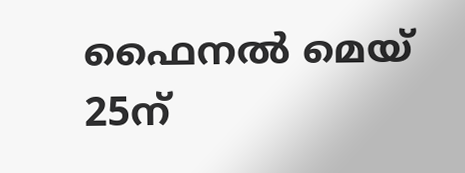ഫൈനൽ മെയ് 25ന്